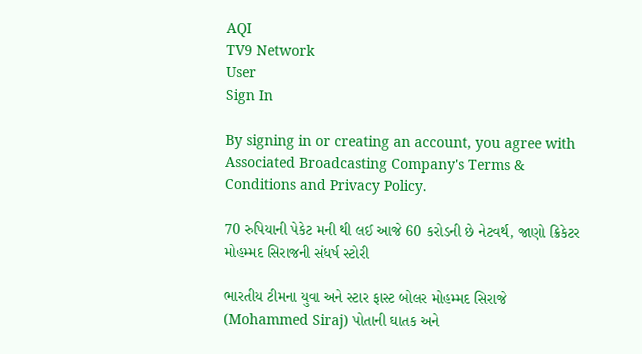AQI
TV9 Network
User
Sign In

By signing in or creating an account, you agree with Associated Broadcasting Company's Terms & Conditions and Privacy Policy.

70 રુપિયાની પેકેટ મની થી લઈ આજે 60 કરોડની છે નેટવર્થ, જાણો ક્રિકેટર મોહમ્મદ સિરાજની સંધર્ષ સ્ટોરી

ભારતીય ટીમના યુવા અને સ્ટાર ફાસ્ટ બોલર મોહમ્મદ સિરાજે (Mohammed Siraj) પોતાની ઘાતક અને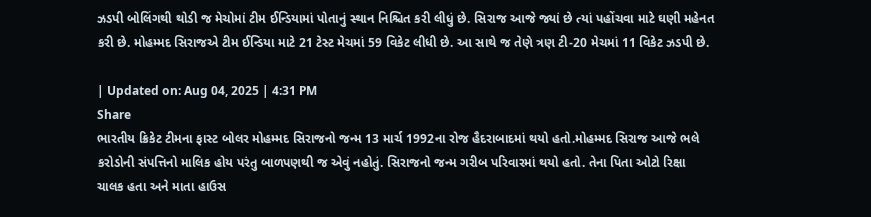ઝડપી બોલિંગથી થોડી જ મેચોમાં ટીમ ઈન્ડિયામાં પોતાનું સ્થાન નિશ્ચિત કરી લીધું છે. સિરાજ આજે જ્યાં છે ત્યાં પહોંચવા માટે ઘણી મહેનત કરી છે. મોહમ્મદ સિરાજએ ટીમ ઈન્ડિયા માટે 21 ટેસ્ટ મેચમાં 59 વિકેટ લીધી છે. આ સાથે જ તેણે ત્રણ ટી-20 મેચમાં 11 વિકેટ ઝડપી છે.

| Updated on: Aug 04, 2025 | 4:31 PM
Share
ભારતીય ક્રિકેટ ટીમના ફાસ્ટ બોલર મોહમ્મદ સિરાજનો જન્મ 13 માર્ચ 1992ના રોજ હૈદરાબાદમાં થયો હતો.મોહમ્મદ સિરાજ આજે ભલે કરોડોની સંપત્તિનો માલિક હોય પરંતુ બાળપણથી જ એવું નહોતું. સિરાજનો જન્મ ગરીબ પરિવારમાં થયો હતો. તેના પિતા ઓટો રિક્ષા ચાલક હતા અને માતા હાઉસ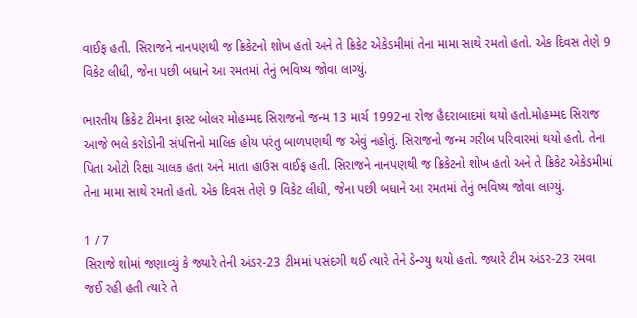વાઈફ હતી. સિરાજને નાનપણથી જ ક્રિકેટનો શોખ હતો અને તે ક્રિકેટ એકેડમીમાં તેના મામા સાથે રમતો હતો. એક દિવસ તેણે 9 વિકેટ લીધી, જેના પછી બધાને આ રમતમાં તેનું ભવિષ્ય જોવા લાગ્યું.

ભારતીય ક્રિકેટ ટીમના ફાસ્ટ બોલર મોહમ્મદ સિરાજનો જન્મ 13 માર્ચ 1992ના રોજ હૈદરાબાદમાં થયો હતો.મોહમ્મદ સિરાજ આજે ભલે કરોડોની સંપત્તિનો માલિક હોય પરંતુ બાળપણથી જ એવું નહોતું. સિરાજનો જન્મ ગરીબ પરિવારમાં થયો હતો. તેના પિતા ઓટો રિક્ષા ચાલક હતા અને માતા હાઉસ વાઈફ હતી. સિરાજને નાનપણથી જ ક્રિકેટનો શોખ હતો અને તે ક્રિકેટ એકેડમીમાં તેના મામા સાથે રમતો હતો. એક દિવસ તેણે 9 વિકેટ લીધી, જેના પછી બધાને આ રમતમાં તેનું ભવિષ્ય જોવા લાગ્યું.

1 / 7
સિરાજે શોમાં જણાવ્યું કે જ્યારે તેની અંડર-23 ટીમમાં પસંદગી થઈ ત્યારે તેને ડેન્ગ્યુ થયો હતો. જ્યારે ટીમ અંડર-23 રમવા જઈ રહી હતી ત્યારે તે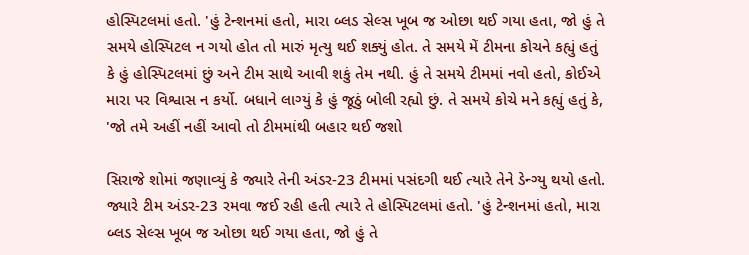હોસ્પિટલમાં હતો. 'હું ટેન્શનમાં હતો, મારા બ્લડ સેલ્સ ખૂબ જ ઓછા થઈ ગયા હતા, જો હું તે સમયે હોસ્પિટલ ન ગયો હોત તો મારું મૃત્યુ થઈ શક્યું હોત. તે સમયે મેં ટીમના કોચને કહ્યું હતું કે હું હોસ્પિટલમાં છું અને ટીમ સાથે આવી શકું તેમ નથી. હું તે સમયે ટીમમાં નવો હતો, કોઈએ મારા પર વિશ્વાસ ન કર્યો. બધાને લાગ્યું કે હું જૂઠું બોલી રહ્યો છું. તે સમયે કોચે મને કહ્યું હતું કે, 'જો તમે અહીં નહીં આવો તો ટીમમાંથી બહાર થઈ જશો

સિરાજે શોમાં જણાવ્યું કે જ્યારે તેની અંડર-23 ટીમમાં પસંદગી થઈ ત્યારે તેને ડેન્ગ્યુ થયો હતો. જ્યારે ટીમ અંડર-23 રમવા જઈ રહી હતી ત્યારે તે હોસ્પિટલમાં હતો. 'હું ટેન્શનમાં હતો, મારા બ્લડ સેલ્સ ખૂબ જ ઓછા થઈ ગયા હતા, જો હું તે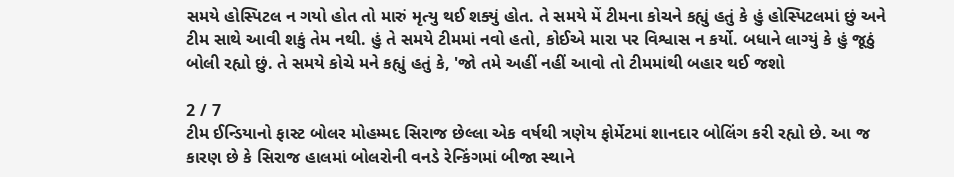સમયે હોસ્પિટલ ન ગયો હોત તો મારું મૃત્યુ થઈ શક્યું હોત. તે સમયે મેં ટીમના કોચને કહ્યું હતું કે હું હોસ્પિટલમાં છું અને ટીમ સાથે આવી શકું તેમ નથી. હું તે સમયે ટીમમાં નવો હતો, કોઈએ મારા પર વિશ્વાસ ન કર્યો. બધાને લાગ્યું કે હું જૂઠું બોલી રહ્યો છું. તે સમયે કોચે મને કહ્યું હતું કે, 'જો તમે અહીં નહીં આવો તો ટીમમાંથી બહાર થઈ જશો

2 / 7
ટીમ ઈન્ડિયાનો ફાસ્ટ બોલર મોહમ્મદ સિરાજ છેલ્લા એક વર્ષથી ત્રણેય ફોર્મેટમાં શાનદાર બોલિંગ કરી રહ્યો છે. આ જ કારણ છે કે સિરાજ હાલમાં બોલરોની વનડે રેન્કિંગમાં બીજા સ્થાને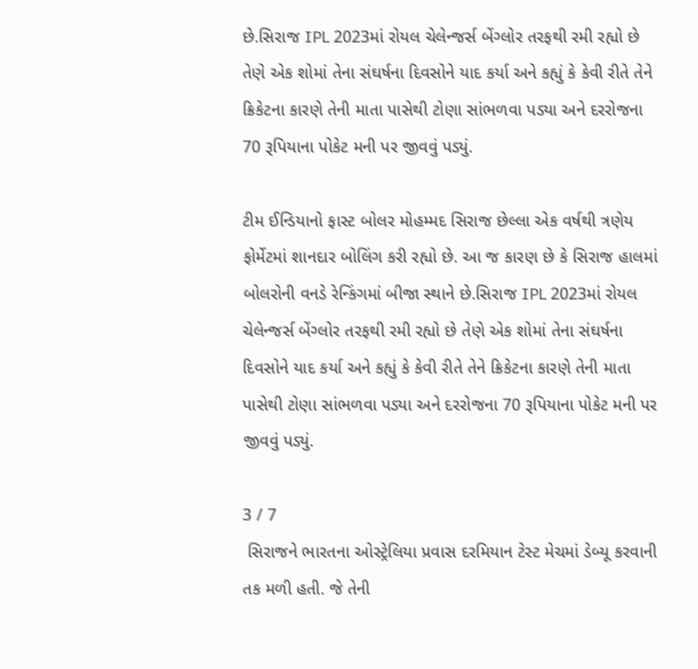છે.સિરાજ IPL 2023માં રોયલ ચેલેન્જર્સ બેંગ્લોર તરફથી રમી રહ્યો છે તેણે એક શોમાં તેના સંઘર્ષના દિવસોને યાદ કર્યા અને કહ્યું કે કેવી રીતે તેને ક્રિકેટના કારણે તેની માતા પાસેથી ટોણા સાંભળવા પડ્યા અને દરરોજના 70 રૂપિયાના પોકેટ મની પર જીવવું પડ્યું.

ટીમ ઈન્ડિયાનો ફાસ્ટ બોલર મોહમ્મદ સિરાજ છેલ્લા એક વર્ષથી ત્રણેય ફોર્મેટમાં શાનદાર બોલિંગ કરી રહ્યો છે. આ જ કારણ છે કે સિરાજ હાલમાં બોલરોની વનડે રેન્કિંગમાં બીજા સ્થાને છે.સિરાજ IPL 2023માં રોયલ ચેલેન્જર્સ બેંગ્લોર તરફથી રમી રહ્યો છે તેણે એક શોમાં તેના સંઘર્ષના દિવસોને યાદ કર્યા અને કહ્યું કે કેવી રીતે તેને ક્રિકેટના કારણે તેની માતા પાસેથી ટોણા સાંભળવા પડ્યા અને દરરોજના 70 રૂપિયાના પોકેટ મની પર જીવવું પડ્યું.

3 / 7
 સિરાજને ભારતના ઓસ્ટ્રેલિયા પ્રવાસ દરમિયાન ટેસ્ટ મેચમાં ડેબ્યૂ કરવાની તક મળી હતી. જે તેની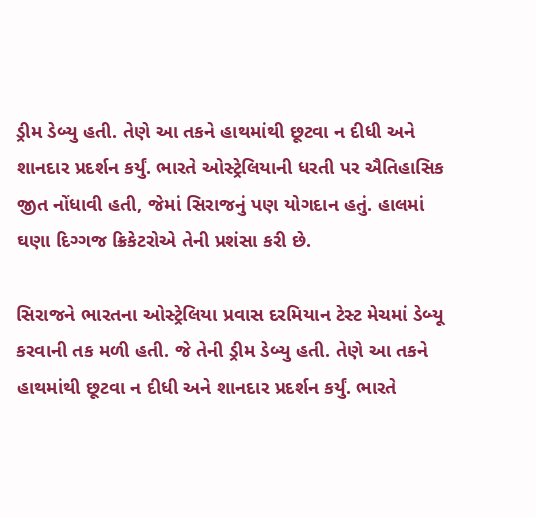ડ્રીમ ડેબ્યુ હતી. તેણે આ તકને હાથમાંથી છૂટવા ન દીધી અને શાનદાર પ્રદર્શન કર્યું. ભારતે ઓસ્ટ્રેલિયાની ધરતી પર ઐતિહાસિક જીત નોંધાવી હતી, જેમાં સિરાજનું પણ યોગદાન હતું. હાલમાં ઘણા દિગ્ગજ ક્રિકેટરોએ તેની પ્રશંસા કરી છે.

સિરાજને ભારતના ઓસ્ટ્રેલિયા પ્રવાસ દરમિયાન ટેસ્ટ મેચમાં ડેબ્યૂ કરવાની તક મળી હતી. જે તેની ડ્રીમ ડેબ્યુ હતી. તેણે આ તકને હાથમાંથી છૂટવા ન દીધી અને શાનદાર પ્રદર્શન કર્યું. ભારતે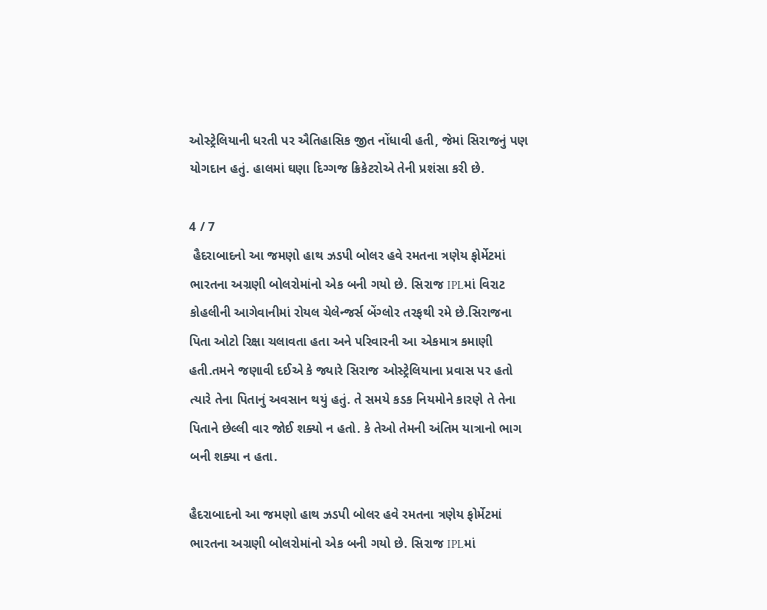ઓસ્ટ્રેલિયાની ધરતી પર ઐતિહાસિક જીત નોંધાવી હતી, જેમાં સિરાજનું પણ યોગદાન હતું. હાલમાં ઘણા દિગ્ગજ ક્રિકેટરોએ તેની પ્રશંસા કરી છે.

4 / 7
 હૈદરાબાદનો આ જમણો હાથ ઝડપી બોલર હવે રમતના ત્રણેય ફોર્મેટમાં ભારતના અગ્રણી બોલરોમાંનો એક બની ગયો છે. સિરાજ IPLમાં વિરાટ કોહલીની આગેવાનીમાં રોયલ ચેલેન્જર્સ બેંગ્લોર તરફથી રમે છે.સિરાજના પિતા ઓટો રિક્ષા ચલાવતા હતા અને પરિવારની આ એકમાત્ર કમાણી હતી.તમને જણાવી દઈએ કે જ્યારે સિરાજ ઓસ્ટ્રેલિયાના પ્રવાસ પર હતો ત્યારે તેના પિતાનું અવસાન થયું હતું. તે સમયે કડક નિયમોને કારણે તે તેના પિતાને છેલ્લી વાર જોઈ શક્યો ન હતો. કે તેઓ તેમની અંતિમ યાત્રાનો ભાગ બની શક્યા ન હતા.

હૈદરાબાદનો આ જમણો હાથ ઝડપી બોલર હવે રમતના ત્રણેય ફોર્મેટમાં ભારતના અગ્રણી બોલરોમાંનો એક બની ગયો છે. સિરાજ IPLમાં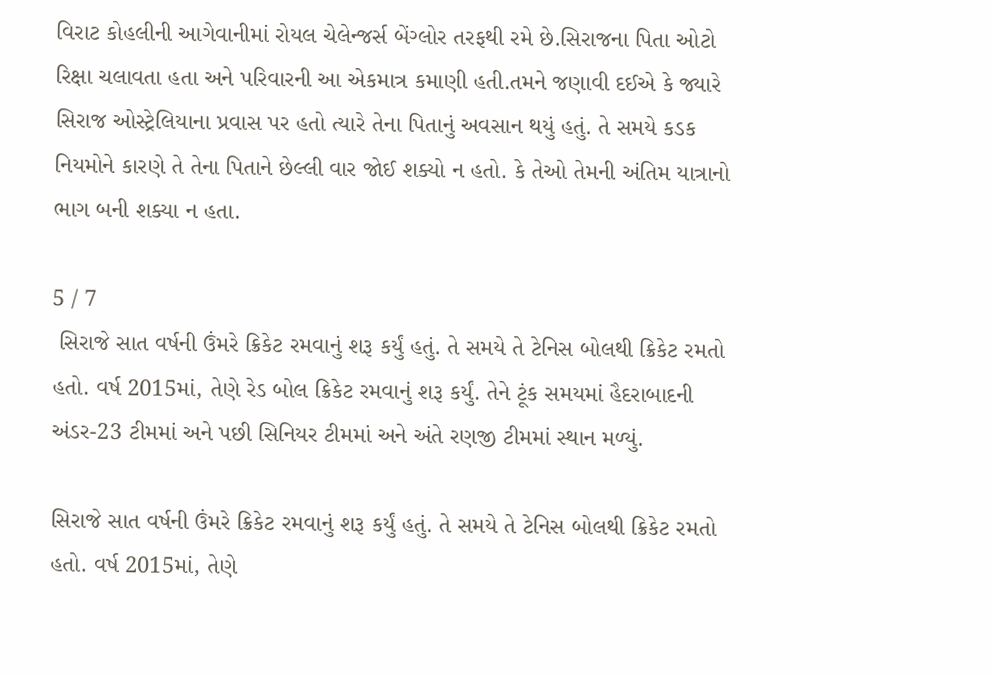વિરાટ કોહલીની આગેવાનીમાં રોયલ ચેલેન્જર્સ બેંગ્લોર તરફથી રમે છે.સિરાજના પિતા ઓટો રિક્ષા ચલાવતા હતા અને પરિવારની આ એકમાત્ર કમાણી હતી.તમને જણાવી દઈએ કે જ્યારે સિરાજ ઓસ્ટ્રેલિયાના પ્રવાસ પર હતો ત્યારે તેના પિતાનું અવસાન થયું હતું. તે સમયે કડક નિયમોને કારણે તે તેના પિતાને છેલ્લી વાર જોઈ શક્યો ન હતો. કે તેઓ તેમની અંતિમ યાત્રાનો ભાગ બની શક્યા ન હતા.

5 / 7
 સિરાજે સાત વર્ષની ઉંમરે ક્રિકેટ રમવાનું શરૂ કર્યું હતું. તે સમયે તે ટેનિસ બોલથી ક્રિકેટ રમતો હતો. વર્ષ 2015માં, તેણે રેડ બોલ ક્રિકેટ રમવાનું શરૂ કર્યું. તેને ટૂંક સમયમાં હૈદરાબાદની અંડર-23 ટીમમાં અને પછી સિનિયર ટીમમાં અને અંતે રણજી ટીમમાં સ્થાન મળ્યું.

સિરાજે સાત વર્ષની ઉંમરે ક્રિકેટ રમવાનું શરૂ કર્યું હતું. તે સમયે તે ટેનિસ બોલથી ક્રિકેટ રમતો હતો. વર્ષ 2015માં, તેણે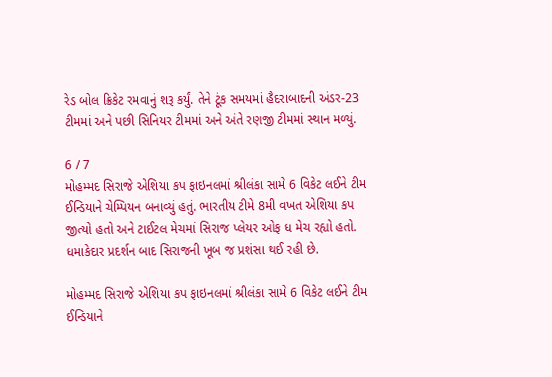રેડ બોલ ક્રિકેટ રમવાનું શરૂ કર્યું. તેને ટૂંક સમયમાં હૈદરાબાદની અંડર-23 ટીમમાં અને પછી સિનિયર ટીમમાં અને અંતે રણજી ટીમમાં સ્થાન મળ્યું.

6 / 7
મોહમ્મદ સિરાજે એશિયા કપ ફાઇનલમાં શ્રીલંકા સામે 6 વિકેટ લઈને ટીમ ઈન્ડિયાને ચેમ્પિયન બનાવ્યું હતું. ભારતીય ટીમે 8મી વખત એશિયા કપ જીત્યો હતો અને ટાઈટલ મેચમાં સિરાજ પ્લેયર ઓફ ધ મેચ રહ્યો હતો. ધમાકેદાર પ્રદર્શન બાદ સિરાજની ખૂબ જ પ્રશંસા થઈ રહી છે.

મોહમ્મદ સિરાજે એશિયા કપ ફાઇનલમાં શ્રીલંકા સામે 6 વિકેટ લઈને ટીમ ઈન્ડિયાને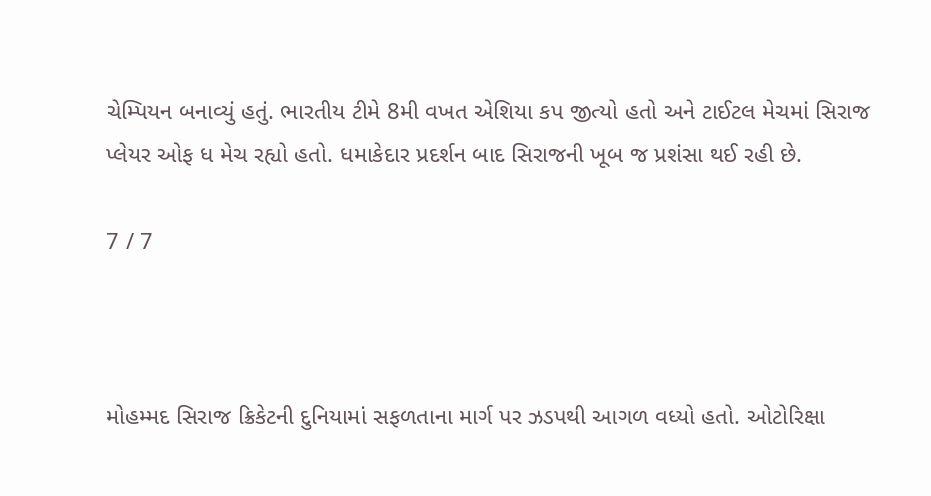ચેમ્પિયન બનાવ્યું હતું. ભારતીય ટીમે 8મી વખત એશિયા કપ જીત્યો હતો અને ટાઈટલ મેચમાં સિરાજ પ્લેયર ઓફ ધ મેચ રહ્યો હતો. ધમાકેદાર પ્રદર્શન બાદ સિરાજની ખૂબ જ પ્રશંસા થઈ રહી છે.

7 / 7



મોહમ્મદ સિરાજ ક્રિકેટની દુનિયામાં સફળતાના માર્ગ પર ઝડપથી આગળ વધ્યો હતો. ઓટોરિક્ષા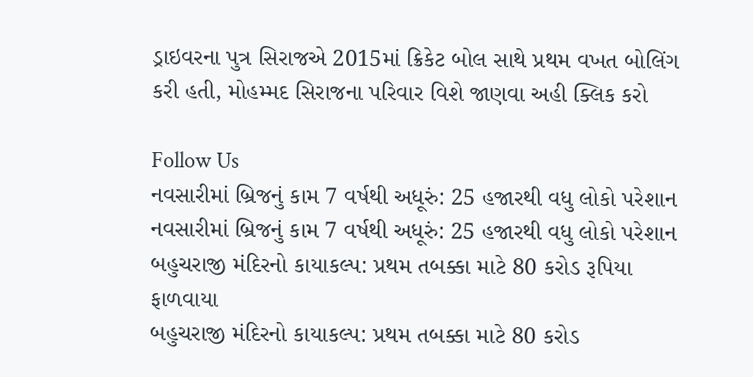ડ્રાઇવરના પુત્ર સિરાજએ 2015માં ક્રિકેટ બોલ સાથે પ્રથમ વખત બોલિંગ કરી હતી, મોહમ્મદ સિરાજના પરિવાર વિશે જાણવા અહી ક્લિક કરો

Follow Us
નવસારીમાં બ્રિજનું કામ 7 વર્ષથી અધૂરું: 25 હજારથી વધુ લોકો પરેશાન
નવસારીમાં બ્રિજનું કામ 7 વર્ષથી અધૂરું: 25 હજારથી વધુ લોકો પરેશાન
બહુચરાજી મંદિરનો કાયાકલ્પ: પ્રથમ તબક્કા માટે 80 કરોડ રૂપિયા ફાળવાયા
બહુચરાજી મંદિરનો કાયાકલ્પ: પ્રથમ તબક્કા માટે 80 કરોડ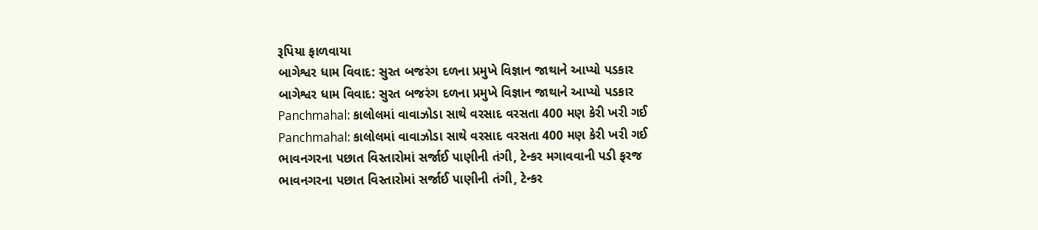રૂપિયા ફાળવાયા
બાગેશ્વર ધામ વિવાદ: સુરત બજરંગ દળના પ્રમુખે વિજ્ઞાન જાથાને આપ્યો પડકાર
બાગેશ્વર ધામ વિવાદ: સુરત બજરંગ દળના પ્રમુખે વિજ્ઞાન જાથાને આપ્યો પડકાર
Panchmahal: કાલોલમાં વાવાઝોડા સાથે વરસાદ વરસતા 400 મણ કેરી ખરી ગઈ
Panchmahal: કાલોલમાં વાવાઝોડા સાથે વરસાદ વરસતા 400 મણ કેરી ખરી ગઈ
ભાવનગરના પછાત વિસ્તારોમાં સર્જાઈ પાણીની તંગી, ટેન્કર મગાવવાની પડી ફરજ
ભાવનગરના પછાત વિસ્તારોમાં સર્જાઈ પાણીની તંગી, ટેન્કર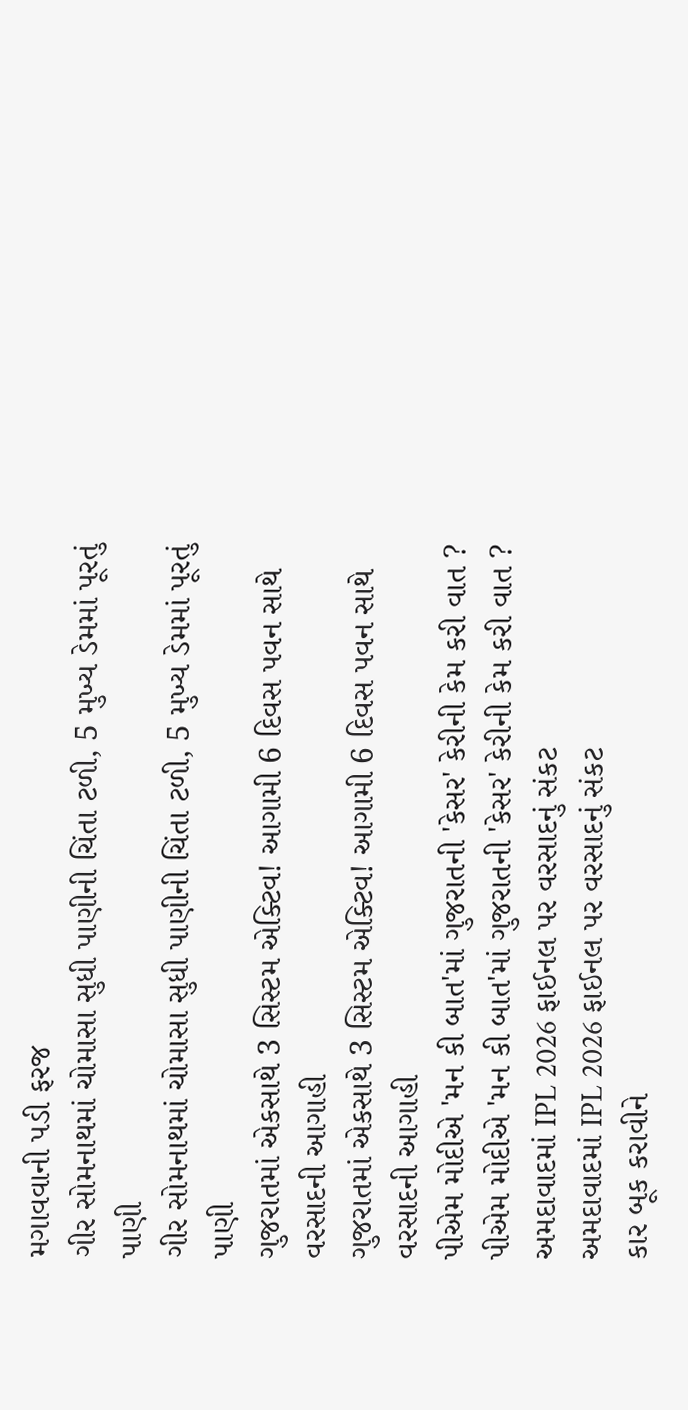મગાવવાની પડી ફરજ
ગીર સોમનાથમાં ચોમાસા સુધી પાણીની ચિંતા ટળી, 5 મુખ્ય ડેમમાં પૂરતું પાણી
ગીર સોમનાથમાં ચોમાસા સુધી પાણીની ચિંતા ટળી, 5 મુખ્ય ડેમમાં પૂરતું પાણી
ગુજરાતમાં એકસાથે 3 સિસ્ટમ એક્ટિવ! આગામી 6 દિવસ પવન સાથે વરસાદની આગાહી
ગુજરાતમાં એકસાથે 3 સિસ્ટમ એક્ટિવ! આગામી 6 દિવસ પવન સાથે વરસાદની આગાહી
પીએમ મોદીએ 'મન કી બાત'માં ગુજરાતની 'કેસર' કેરીની કેમ કરી વાત ?
પીએમ મોદીએ 'મન કી બાત'માં ગુજરાતની 'કેસર' કેરીની કેમ કરી વાત ?
અમદાવાદમાં IPL 2026 ફાઈનલ પર વરસાદનું સંકટ
અમદાવાદમાં IPL 2026 ફાઈનલ પર વરસાદનું સંકટ
કાર બૂક કરાવીને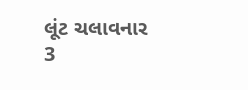લૂંટ ચલાવનાર 3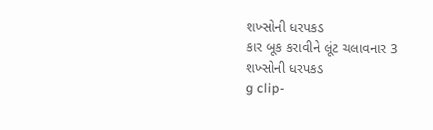શખ્સોની ધરપકડ
કાર બૂક કરાવીને લૂંટ ચલાવનાર 3 શખ્સોની ધરપકડ
g clip-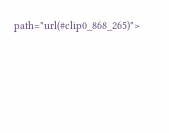path="url(#clip0_868_265)">